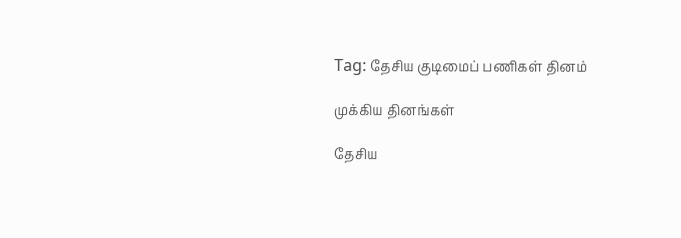Tag: தேசிய குடிமைப் பணிகள் தினம்

முக்கிய தினங்கள்

தேசிய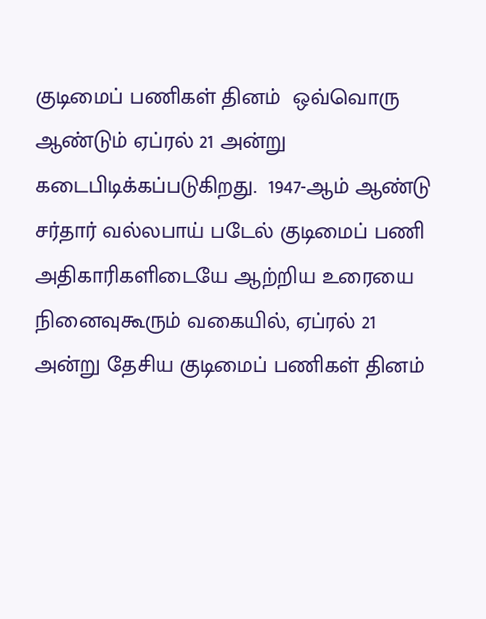குடிமைப் பணிகள் தினம்  ஒவ்வொரு ஆண்டும் ஏப்ரல் 21 அன்று கடைபிடிக்கப்படுகிறது.  1947-ஆம் ஆண்டு சர்தார் வல்லபாய் படேல் குடிமைப் பணி அதிகாரிகளிடையே ஆற்றிய உரையை நினைவுகூரும் வகையில், ஏப்ரல் 21 அன்று தேசிய குடிமைப் பணிகள் தினம்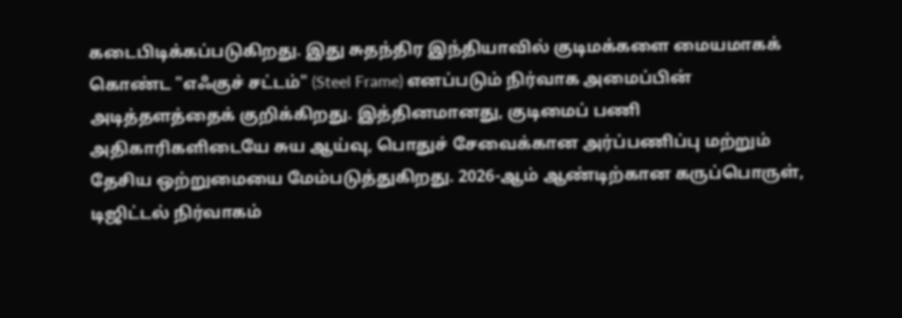கடைபிடிக்கப்படுகிறது. இது சுதந்திர இந்தியாவில் குடிமக்களை மையமாகக் கொண்ட "எஃகுச் சட்டம்" (Steel Frame) எனப்படும் நிர்வாக அமைப்பின் அடித்தளத்தைக் குறிக்கிறது. இத்தினமானது, குடிமைப் பணி அதிகாரிகளிடையே சுய ஆய்வு, பொதுச் சேவைக்கான அர்ப்பணிப்பு மற்றும் தேசிய ஒற்றுமையை மேம்படுத்துகிறது. 2026-ஆம் ஆண்டிற்கான கருப்பொருள், டிஜிட்டல் நிர்வாகம்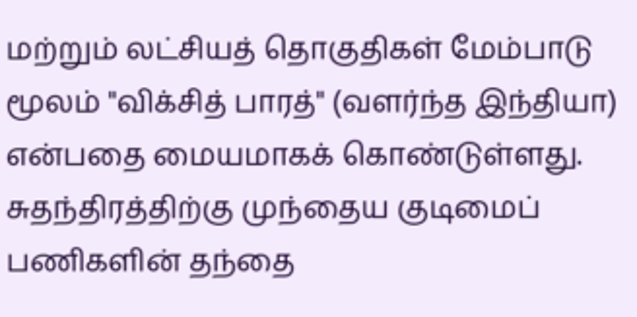மற்றும் லட்சியத் தொகுதிகள் மேம்பாடு மூலம் "விக்சித் பாரத்" (வளர்ந்த இந்தியா) என்பதை மையமாகக் கொண்டுள்ளது. சுதந்திரத்திற்கு முந்தைய குடிமைப் பணிகளின் தந்தை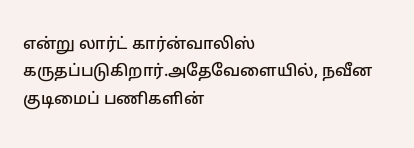என்று லார்ட் கார்ன்வாலிஸ் கருதப்படுகிறார்.அதேவேளையில், நவீன குடிமைப் பணிகளின்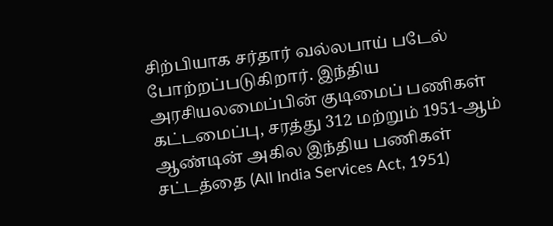சிற்பியாக சர்தார் வல்லபாய் படேல் போற்றப்படுகிறார். இந்திய அரசியலமைப்பின் குடிமைப் பணிகள் கட்டமைப்பு, சரத்து 312 மற்றும் 1951-ஆம் ஆண்டின் அகில இந்திய பணிகள் சட்டத்தை (All India Services Act, 1951)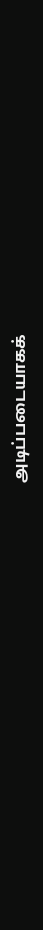அடிப்படையாகக்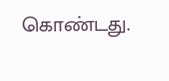கொண்டது.